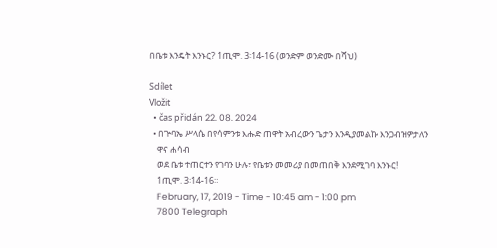በቤቱ እንዴት እንኑር? 1ጢሞ. 3፡14-16 (ወንድም ወንድሙ በሻህ)

Sdílet
Vložit
  • čas přidán 22. 08. 2024
  • በጕባኤ ሥላሴ በየሳምንቱ እሑድ ጠዋት አብረውን ጌታን እንዲያመልኩ እንጋብዝዎታለን
    ዋና ሐሳብ
    ወደ ቤቱ ተጠርተን የገባን ሁሉ፣ የቤቱን መመሪያ በመጠበቅ እንደሚገባ እንኑር!
    1ጢሞ. 3፡14-16።
    February, 17, 2019 - Time - 10:45 am - 1:00 pm
    7800 Telegraph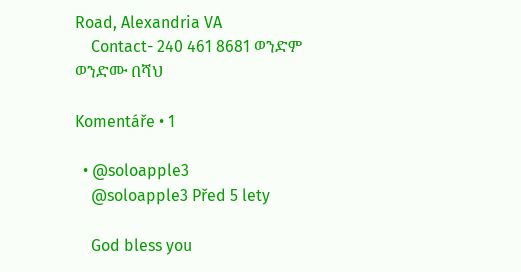Road, Alexandria VA
    Contact- 240 461 8681 ወንድም ወንድሙ በሻህ

Komentáře • 1

  • @soloapple3
    @soloapple3 Před 5 lety

    God bless you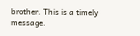brother. This is a timely message.